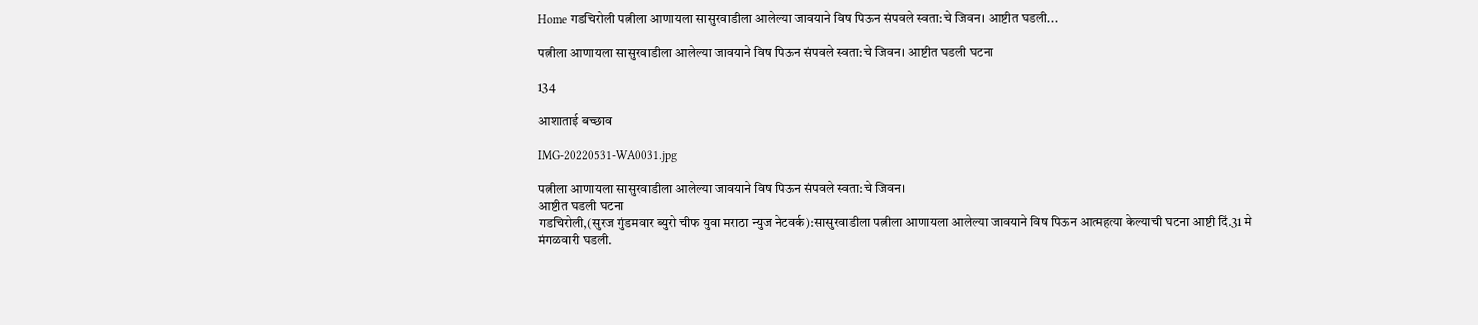Home गडचिरोली पत्नीला आणायला सासुरवाडीला आलेल्या जावयाने विष पिऊन संपवले स्वता:चे जिवन। आष्टीत घडली...

पत्नीला आणायला सासुरवाडीला आलेल्या जावयाने विष पिऊन संपवले स्वता:चे जिवन। आष्टीत घडली घटना

134

आशाताई बच्छाव

IMG-20220531-WA0031.jpg

पत्नीला आणायला सासुरवाडीला आलेल्या जावयाने विष पिऊन संपवले स्वता:चे जिवन।
आष्टीत घडली घटना
गडचिरोली,(सुरज गुंडमवार ब्युरो चीफ युवा मराठा न्युज नेटवर्क):सासुरवाडीला पत्नीला आणायला आलेल्या जावयाने विष पिऊन आत्महत्या केल्याची घटना आष्टी दिं.31 मे मंगळवारी घडली.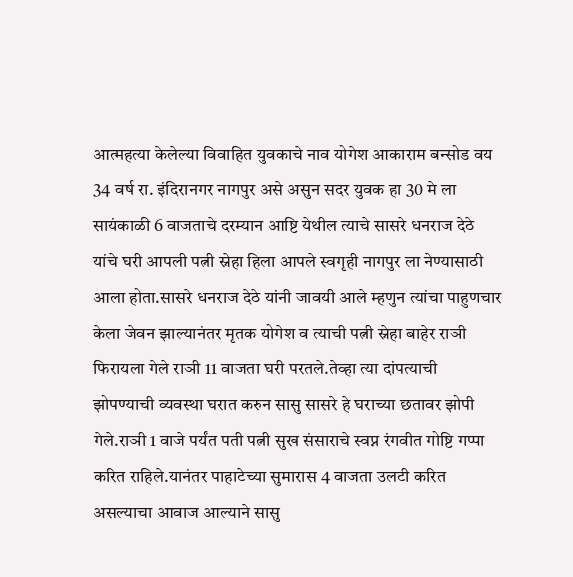आत्महत्या केलेल्या विवाहित युवकाचे नाव योगेश आकाराम बन्सोड वय 34 वर्ष रा. इंदिरानगर नागपुर असे असुन सदर युवक हा 30 मे ला सायंकाळी 6 वाजताचे दरम्यान आष्टि येथील त्याचे सासरे धनराज देठे यांचे घरी आपली पत्नी स्नेहा हिला आपले स्वगृही नागपुर ला नेण्यासाठी आला होता.सासरे धनराज देठे यांनी जावयी आले म्हणुन त्यांचा पाहुणचार केला जेवन झाल्यानंतर मृतक योगेश व त्याची पत्नी स्नेहा बाहेर राञी फिरायला गेले राञी 11 वाजता घरी परतले.तेव्हा त्या दांपत्याची झोपण्याची व्यवस्था घरात करुन सासु सासरे हे घराच्या छतावर झोपी गेले.राञी 1 वाजे पर्यंत पती पत्नी सुख संसाराचे स्वप्न रंगवीत गोष्टि गप्पा करित राहिले.यानंतर पाहाटेच्या सुमारास 4 वाजता उलटी करित असल्याचा आवाज आल्याने सासु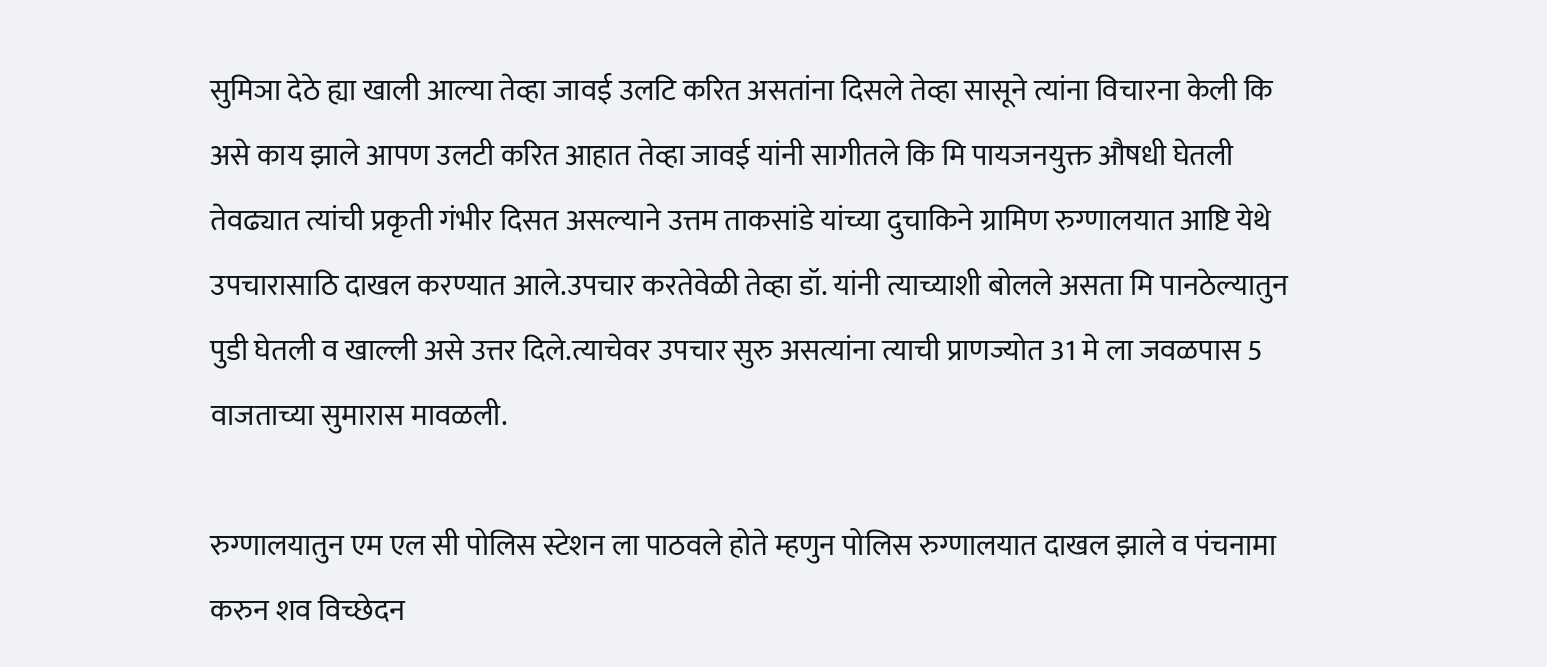सुमिञा देठे ह्या खाली आल्या तेव्हा जावई उलटि करित असतांना दिसले तेव्हा सासूने त्यांना विचारना केली कि असे काय झाले आपण उलटी करित आहात तेव्हा जावई यांनी सागीतले कि मि पायजनयुक्त औषधी घेतली तेवढ्यात त्यांची प्रकृती गंभीर दिसत असल्याने उत्तम ताकसांडे यांच्या दुचाकिने ग्रामिण रुग्णालयात आष्टि येथे उपचारासाठि दाखल करण्यात आले.उपचार करतेवेळी तेव्हा डॉ. यांनी त्याच्याशी बोलले असता मि पानठेल्यातुन पुडी घेतली व खाल्ली असे उत्तर दिले.त्याचेवर उपचार सुरु असत्यांना त्याची प्राणज्योत 31 मे ला जवळपास 5 वाजताच्या सुमारास मावळली.

रुग्णालयातुन एम एल सी पोलिस स्टेशन ला पाठवले होते म्हणुन पोलिस रुग्णालयात दाखल झाले व पंचनामा करुन शव विच्छेदन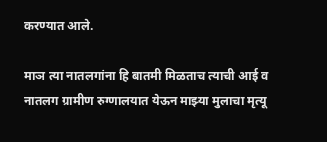करण्यात आले.

माञ त्या नातलगांना हि बातमी मिळताच त्याची आई व नातलग ग्रामीण रुग्णालयात येऊन माझ्या मुलाचा मृत्यू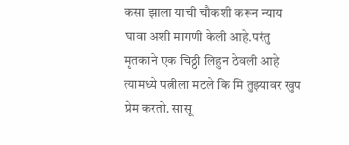कसा झाला याची चौकशी करून न्याय घावा अशी मागणी केली आहे.परंतु मृतकाने एक चिठ्ठी लिहुन ठेवली आहे त्यामध्ये पत्नीला मटले कि मि तुझ्यावर खुप प्रेम करतो. सासू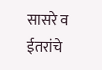सासरे व ईतरांचे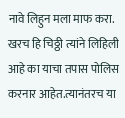नावे लिहुन मला माफ करा.
खरच हि चिठ्ठी त्यांने लिहिली आहे का याचा तपास पोलिस करनार आहेत.त्यानंतरच या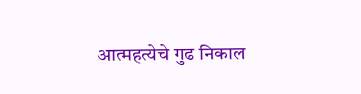आत्महत्येचे गुढ निकाल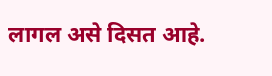लागल असे दिसत आहे.